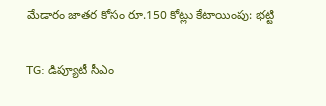మేడారం జాతర కోసం రూ.150 కోట్లు కేటాయింపు: భట్టి

TG: డిప్యూటీ సీఎం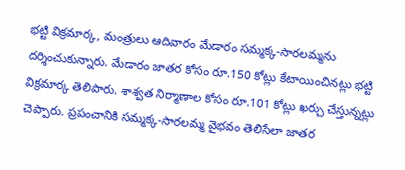భట్టి విక్రమార్క, మంత్రులు ఆదివారం మేడారం సమ్మక్క-సారలమ్మను దర్శించుకున్నారు. మేడారం జాతర కోసం రూ.150 కోట్లు కేటాయించినట్లు భట్టి విక్రమార్క తెలిపారు. శాశ్వత నిర్మాణాల కోసం రూ.101 కోట్లు ఖర్చు చేస్తున్నట్లు చెప్పారు. ప్రపంచానికి సమ్మక్క-సారలమ్మ వైభవం తెలిసేలా జాతర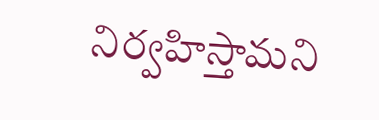నిర్వహిస్తామని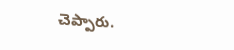చెప్పారు.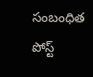సంబంధిత పోస్ట్